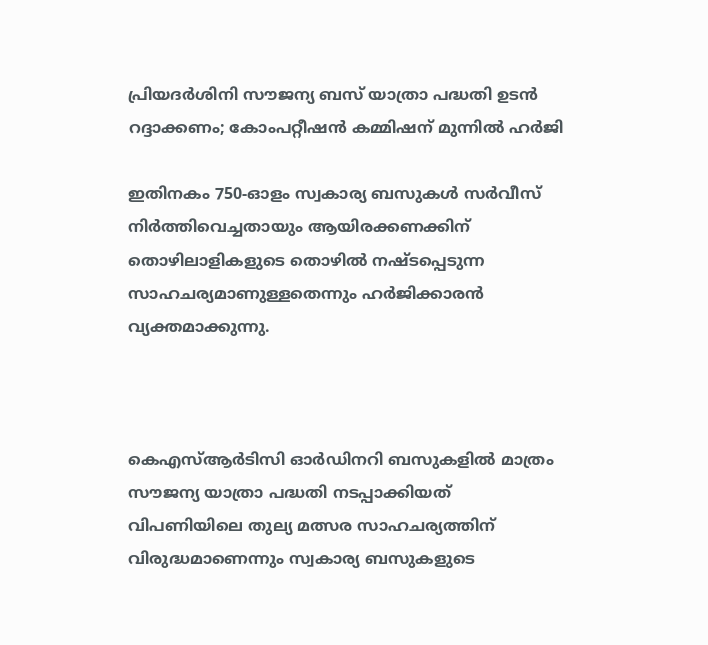പ്രിയദര്‍ശിനി സൗജന്യ ബസ് യാത്രാ പദ്ധതി ഉടന്‍ റദ്ദാക്കണം; കോംപറ്റീഷന്‍ കമ്മിഷന് മുന്നില്‍ ഹര്‍ജി

ഇതിനകം 750-ഓളം സ്വകാര്യ ബസുകള്‍ സര്‍വീസ് നിര്‍ത്തിവെച്ചതായും ആയിരക്കണക്കിന് തൊഴിലാളികളുടെ തൊഴില്‍ നഷ്ടപ്പെടുന്ന സാഹചര്യമാണുള്ളതെന്നും ഹര്‍ജിക്കാരന്‍ വ്യക്തമാക്കുന്നു.



കെഎസ്ആര്‍ടിസി ഓര്‍ഡിനറി ബസുകളില്‍ മാത്രം സൗജന്യ യാത്രാ പദ്ധതി നടപ്പാക്കിയത് വിപണിയിലെ തുല്യ മത്സര സാഹചര്യത്തിന് വിരുദ്ധമാണെന്നും സ്വകാര്യ ബസുകളുടെ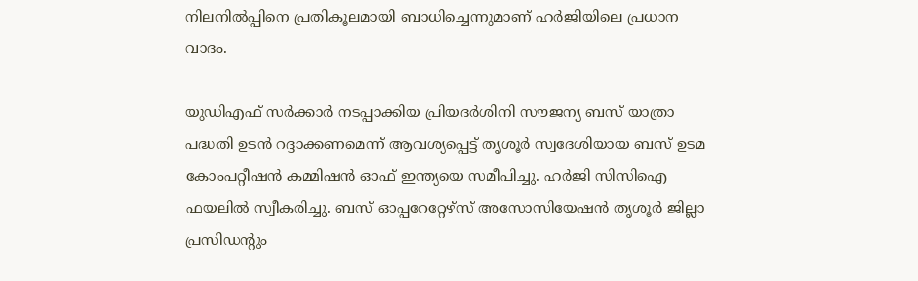നിലനില്‍പ്പിനെ പ്രതികൂലമായി ബാധിച്ചെന്നുമാണ് ഹര്‍ജിയിലെ പ്രധാന വാദം.

യുഡിഎഫ് സര്‍ക്കാര്‍ നടപ്പാക്കിയ പ്രിയദര്‍ശിനി സൗജന്യ ബസ് യാത്രാ പദ്ധതി ഉടന്‍ റദ്ദാക്കണമെന്ന് ആവശ്യപ്പെട്ട് തൃശൂര്‍ സ്വദേശിയായ ബസ് ഉടമ കോംപറ്റീഷന്‍ കമ്മിഷന്‍ ഓഫ് ഇന്ത്യയെ സമീപിച്ചു. ഹര്‍ജി സിസിഐ ഫയലില്‍ സ്വീകരിച്ചു. ബസ് ഓപ്പറേറ്റേഴ്‌സ് അസോസിയേഷന്‍ തൃശൂര്‍ ജില്ലാ പ്രസിഡന്റും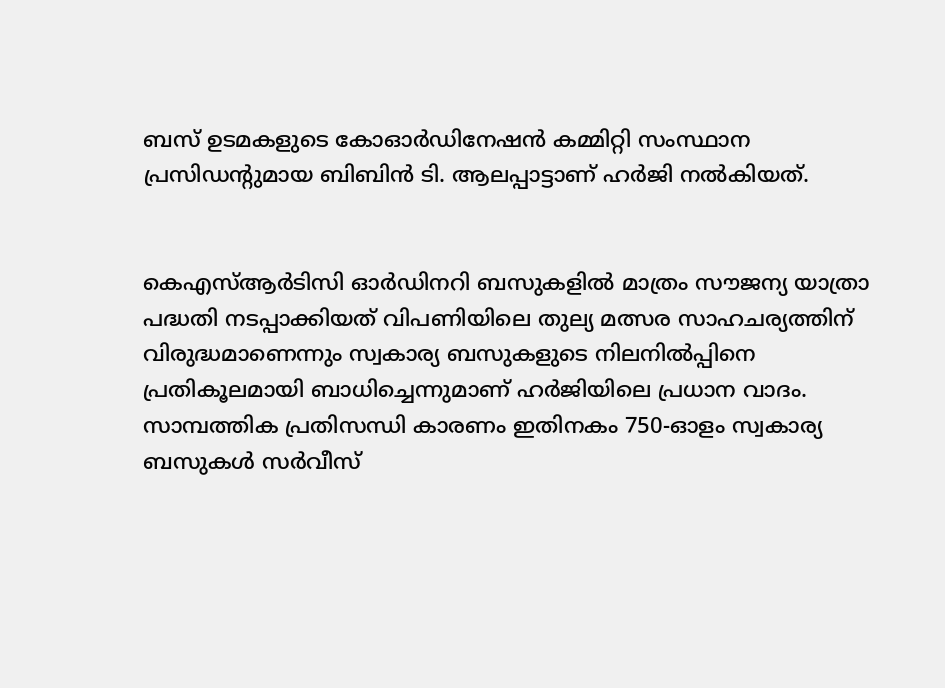ബസ് ഉടമകളുടെ കോഓര്‍ഡിനേഷന്‍ കമ്മിറ്റി സംസ്ഥാന പ്രസിഡന്റുമായ ബിബിന്‍ ടി. ആലപ്പാട്ടാണ് ഹര്‍ജി നല്‍കിയത്.


കെഎസ്ആര്‍ടിസി ഓര്‍ഡിനറി ബസുകളില്‍ മാത്രം സൗജന്യ യാത്രാ പദ്ധതി നടപ്പാക്കിയത് വിപണിയിലെ തുല്യ മത്സര സാഹചര്യത്തിന് വിരുദ്ധമാണെന്നും സ്വകാര്യ ബസുകളുടെ നിലനില്‍പ്പിനെ പ്രതികൂലമായി ബാധിച്ചെന്നുമാണ് ഹര്‍ജിയിലെ പ്രധാന വാദം. സാമ്പത്തിക പ്രതിസന്ധി കാരണം ഇതിനകം 750-ഓളം സ്വകാര്യ ബസുകള്‍ സര്‍വീസ്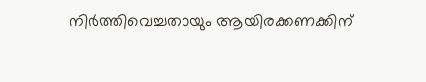നിര്‍ത്തിവെച്ചതായും ആയിരക്കണക്കിന്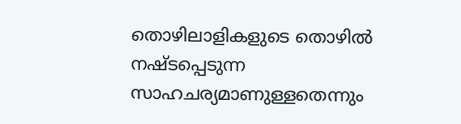തൊഴിലാളികളുടെ തൊഴില്‍ നഷ്ടപ്പെടുന്ന സാഹചര്യമാണുള്ളതെന്നും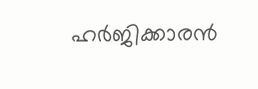ഹര്‍ജിക്കാരന്‍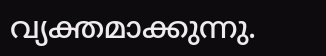വ്യക്തമാക്കുന്നു.